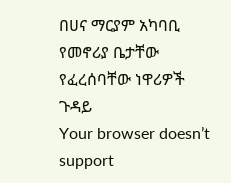በሀና ማርያም አካባቢ የመኖሪያ ቤታቸው የፈረሰባቸው ነዋሪዎች ጉዳይ
Your browser doesn’t support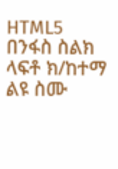HTML5
በንፋስ ስልክ ላፍቶ ክ/ከተማ ልዩ ስሙ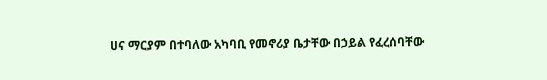ሀና ማርያም በተባለው አካባቢ የመኖሪያ ቤታቸው በኃይል የፈረሰባቸው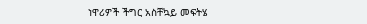ነዋሪዎች ችግር አስቸኳይ መፍትሄ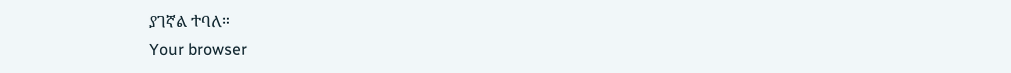ያገኛል ተባለ።
Your browser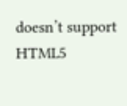doesn’t support HTML5